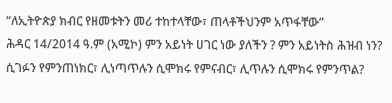“ለኢትዮጵያ ክብር የዘመቱትን መሪ ተከተላቸው፣ ጠላቶችህንም አጥፋቸው”
ሕዳር 14/2014 ዓ.ም (አሚኮ) ምን አይነት ሀገር ነው ያለችን ? ምን አይነትስ ሕዝብ ነን? ሲገፉን የምንጠነክር፣ ሊነጣጥሉን ሲሞክሩ የምናብር፣ ሊጥሉን ሲሞክሩ የምንጥል?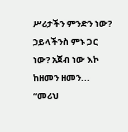ሥሪታችን ምንድን ነው? ኃይላችንስ ምኑ ጋር ነው? አጀብ ነው እኮ ከዘመን ዘመን...
“መሪህ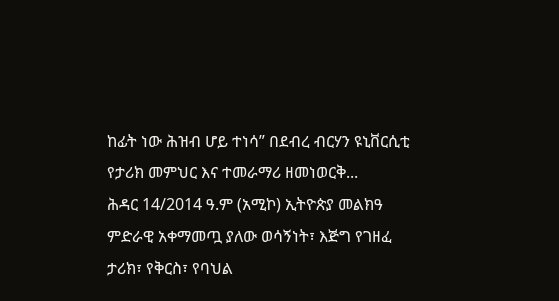ከፊት ነው ሕዝብ ሆይ ተነሳ” በደብረ ብርሃን ዩኒቨርሲቲ የታሪክ መምህር እና ተመራማሪ ዘመነወርቅ...
ሕዳር 14/2014 ዓ.ም (አሚኮ) ኢትዮጵያ መልክዓ ምድራዊ አቀማመጧ ያለው ወሳኝነት፣ እጅግ የገዘፈ ታሪክ፣ የቅርስ፣ የባህል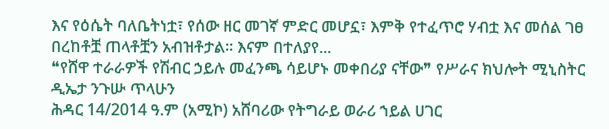እና የዕሴት ባለቤትነቷ፣ የሰው ዘር መገኛ ምድር መሆኗ፣ እምቅ የተፈጥሮ ሃብቷ እና መሰል ገፀ በረከቶቿ ጠላቶቿን አብዝቶታል፡፡ እናም በተለያየ...
❝የሸዋ ተራራዎች የሽብር ኃይሉ መፈንጫ ሳይሆኑ መቀበሪያ ናቸው❞ የሥራና ክህሎት ሚኒስትር ዲኤታ ንጉሡ ጥላሁን
ሕዳር 14/2014 ዓ.ም (አሚኮ) አሸባሪው የትግራይ ወራሪ ኀይል ሀገር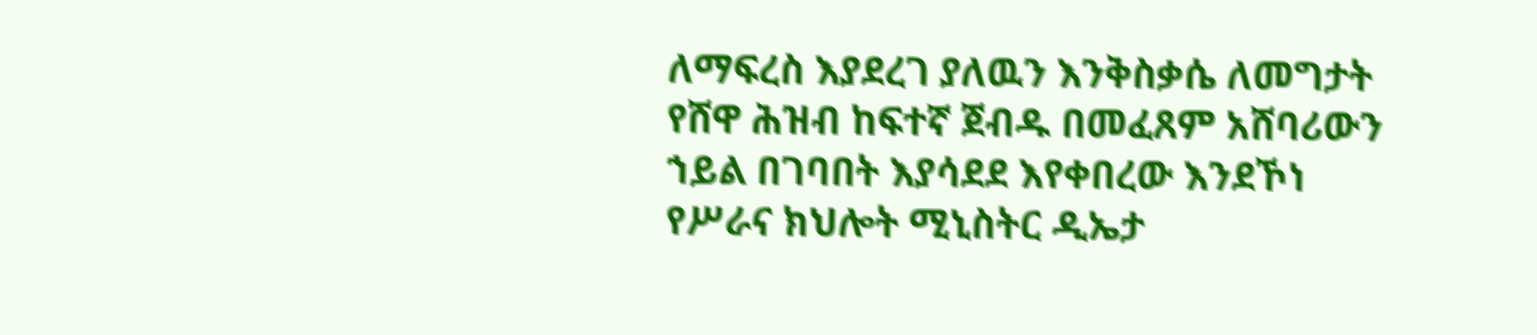ለማፍረስ እያደረገ ያለዉን እንቅስቃሴ ለመግታት የሸዋ ሕዝብ ከፍተኛ ጀብዱ በመፈጸም አሸባሪውን ኀይል በገባበት እያሳደደ እየቀበረው እንደኾነ የሥራና ክህሎት ሚኒስትር ዲኤታ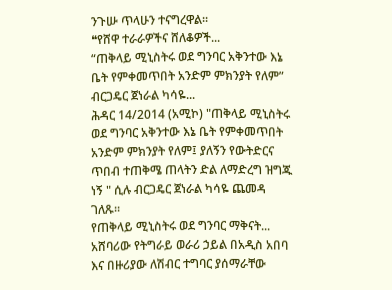ንጉሡ ጥላሁን ተናግረዋል፡፡
❝የሸዋ ተራራዎችና ሸለቆዎች...
“ጠቅላይ ሚኒስትሩ ወደ ግንባር አቅንተው እኔ ቤት የምቀመጥበት አንድም ምክንያት የለም” ብርጋዴር ጀነራል ካሳዬ...
ሕዳር 14/2014 (አሚኮ) "ጠቅላይ ሚኒስትሩ ወደ ግንባር አቅንተው እኔ ቤት የምቀመጥበት አንድም ምክንያት የለም፤ ያለኝን የውትድርና ጥበብ ተጠቅሜ ጠላትን ድል ለማድረግ ዝግጁ ነኝ " ሲሉ ብርጋዴር ጀነራል ካሳዬ ጨመዳ ገለጹ፡፡
የጠቅላይ ሚኒስትሩ ወደ ግንባር ማቅናት...
አሸባሪው የትግራይ ወራሪ ኃይል በአዲስ አበባ እና በዙሪያው ለሽብር ተግባር ያሰማራቸው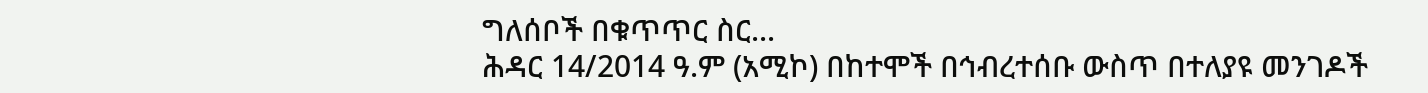ግለሰቦች በቁጥጥር ስር...
ሕዳር 14/2014 ዓ.ም (አሚኮ) በከተሞች በኅብረተሰቡ ውስጥ በተለያዩ መንገዶች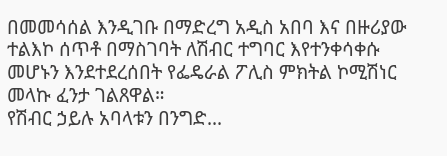በመመሳሰል እንዲገቡ በማድረግ አዲስ አበባ እና በዙሪያው ተልእኮ ሰጥቶ በማስገባት ለሽብር ተግባር እየተንቀሳቀሱ መሆኑን እንደተደረሰበት የፌዴራል ፖሊስ ምክትል ኮሚሽነር መላኩ ፈንታ ገልጸዋል።
የሽብር ኃይሉ አባላቱን በንግድ...